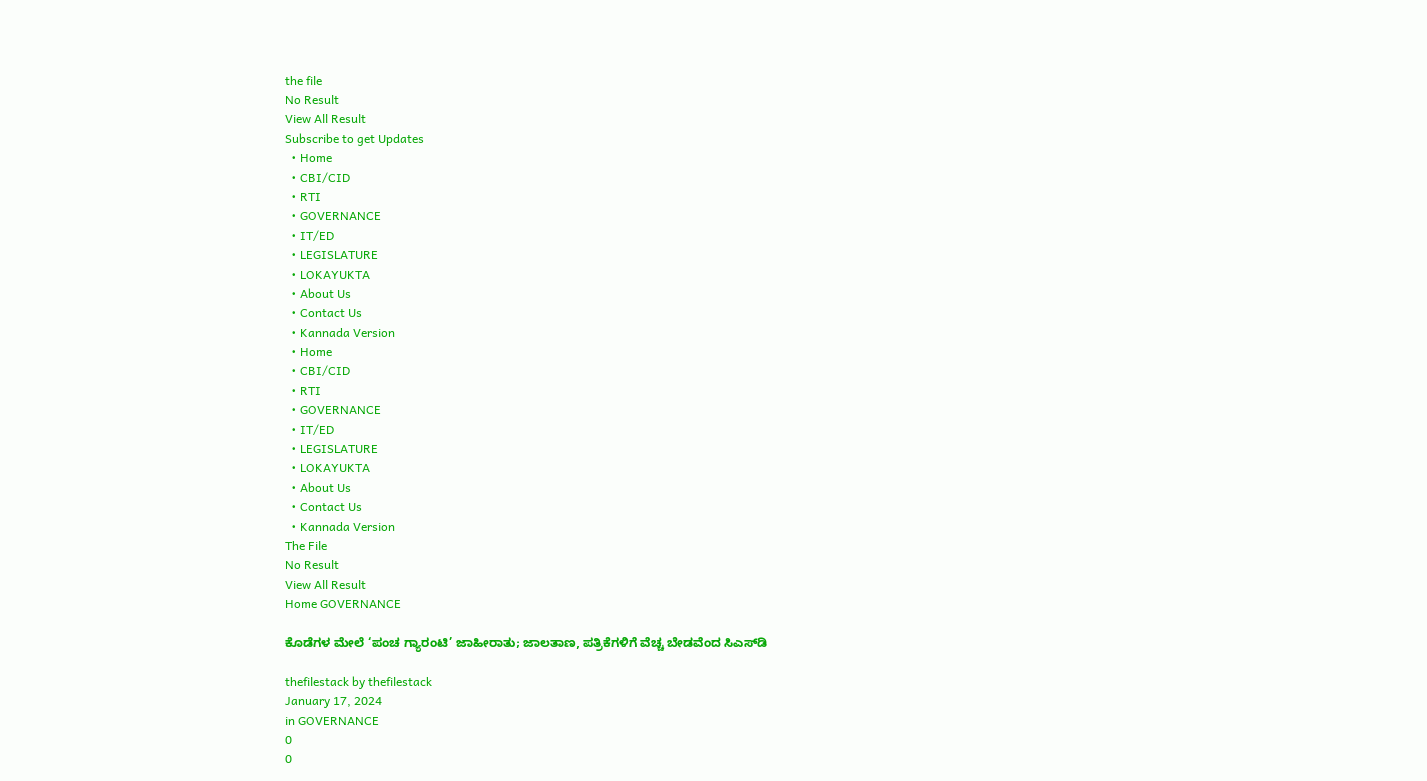the file
No Result
View All Result
Subscribe to get Updates
  • Home
  • CBI/CID
  • RTI
  • GOVERNANCE
  • IT/ED
  • LEGISLATURE
  • LOKAYUKTA
  • About Us
  • Contact Us
  • Kannada Version
  • Home
  • CBI/CID
  • RTI
  • GOVERNANCE
  • IT/ED
  • LEGISLATURE
  • LOKAYUKTA
  • About Us
  • Contact Us
  • Kannada Version
The File
No Result
View All Result
Home GOVERNANCE

ಕೊಡೆಗಳ ಮೇಲೆ ‘ಪಂಚ ಗ್ಯಾರಂಟಿ’ ಜಾಹೀರಾತು; ಜಾಲತಾಣ, ಪತ್ರಿಕೆಗಳಿಗೆ ವೆಚ್ಚ ಬೇಡವೆಂದ ಸಿಎಸ್‌ಡಿ

thefilestack by thefilestack
January 17, 2024
in GOVERNANCE
0
0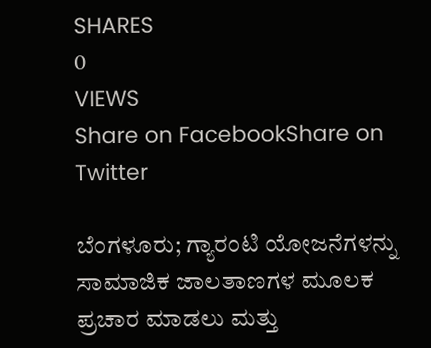SHARES
0
VIEWS
Share on FacebookShare on Twitter

ಬೆಂಗಳೂರು; ಗ್ಯಾರಂಟಿ ಯೋಜನೆಗಳನ್ನು ಸಾಮಾಜಿಕ ಜಾಲತಾಣಗಳ ಮೂಲಕ ಪ್ರಚಾರ ಮಾಡಲು ಮತ್ತು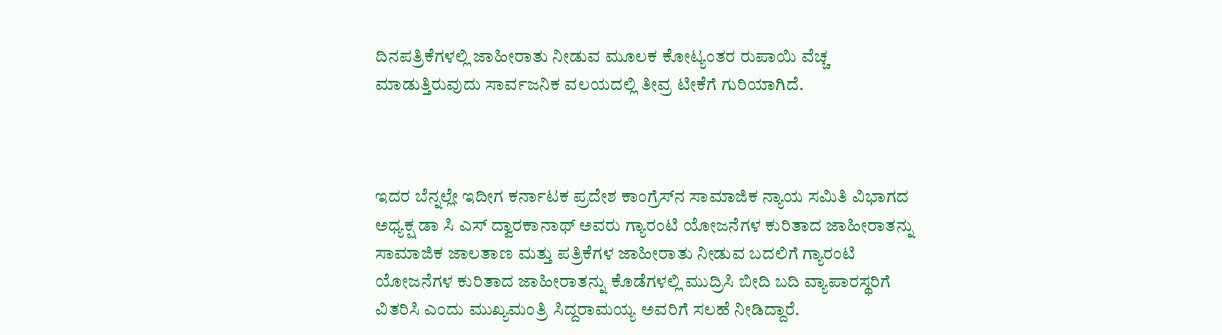ದಿನಪತ್ರಿಕೆಗಳಲ್ಲಿ ಜಾಹೀರಾತು ನೀಡುವ ಮೂಲಕ ಕೋಟ್ಯಂತರ ರುಪಾಯಿ ವೆಚ್ಚ ಮಾಡುತ್ತಿರುವುದು ಸಾರ್ವಜನಿಕ ವಲಯದಲ್ಲಿ ತೀವ್ರ ಟೀಕೆಗೆ ಗುರಿಯಾಗಿದೆ.



ಇದರ ಬೆನ್ನಲ್ಲೇ ಇದೀಗ ಕರ್ನಾಟಕ ಪ್ರದೇಶ ಕಾಂಗ್ರೆಸ್‌ನ ಸಾಮಾಜಿಕ ನ್ಯಾಯ ಸಮಿತಿ ವಿಭಾಗದ ಅಧ್ಯಕ್ಷ ಡಾ ಸಿ ಎಸ್‌ ದ್ವಾರಕಾನಾಥ್‌ ಅವರು ಗ್ಯಾರಂಟಿ ಯೋಜನೆಗಳ ಕುರಿತಾದ ಜಾಹೀರಾತನ್ನು ಸಾಮಾಜಿಕ ಜಾಲತಾಣ ಮತ್ತು ಪತ್ರಿಕೆಗಳ ಜಾಹೀರಾತು ನೀಡುವ ಬದಲಿಗೆ ಗ್ಯಾರಂಟಿ ಯೋಜನೆಗಳ ಕುರಿತಾದ ಜಾಹೀರಾತನ್ನು ಕೊಡೆಗಳಲ್ಲಿ ಮುದ್ರಿಸಿ ಬೀದಿ ಬದಿ ವ್ಯಾಪಾರಸ್ಥರಿಗೆ ವಿತರಿಸಿ ಎಂದು ಮುಖ್ಯಮಂತ್ರಿ ಸಿದ್ದರಾಮಯ್ಯ ಅವರಿಗೆ ಸಲಹೆ ನೀಡಿದ್ದಾರೆ.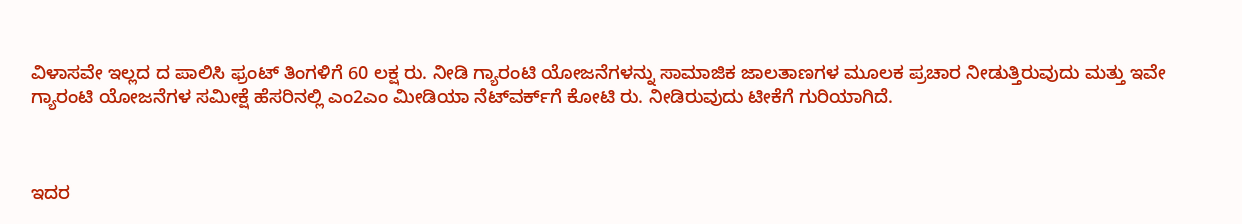ವಿಳಾಸವೇ ಇಲ್ಲದ ದ ಪಾಲಿಸಿ ಫ್ರಂಟ್‌ ತಿಂಗಳಿಗೆ 60 ಲಕ್ಷ ರು. ನೀಡಿ ಗ್ಯಾರಂಟಿ ಯೋಜನೆಗಳನ್ನು ಸಾಮಾಜಿಕ ಜಾಲತಾಣಗಳ ಮೂಲಕ ಪ್ರಚಾರ ನೀಡುತ್ತಿರುವುದು ಮತ್ತು ಇವೇ ಗ್ಯಾರಂಟಿ ಯೋಜನೆಗಳ ಸಮೀಕ್ಷೆ ಹೆಸರಿನಲ್ಲಿ ಎಂ2ಎಂ ಮೀಡಿಯಾ ನೆಟ್‌ವರ್ಕ್‌ಗೆ ಕೋಟಿ ರು. ನೀಡಿರುವುದು ಟೀಕೆಗೆ ಗುರಿಯಾಗಿದೆ.



ಇದರ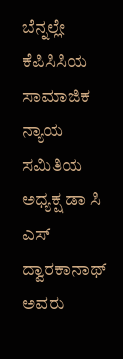ಬೆನ್ನಲ್ಲೇ ಕೆಪಿಸಿಸಿಯ ಸಾಮಾಜಿಕ ನ್ಯಾಯ ಸಮಿತಿಯ ಅಧ್ಯಕ್ಷ ಡಾ ಸಿ ಎಸ್‌ ದ್ವಾರಕಾನಾಥ್‌ ಅವರು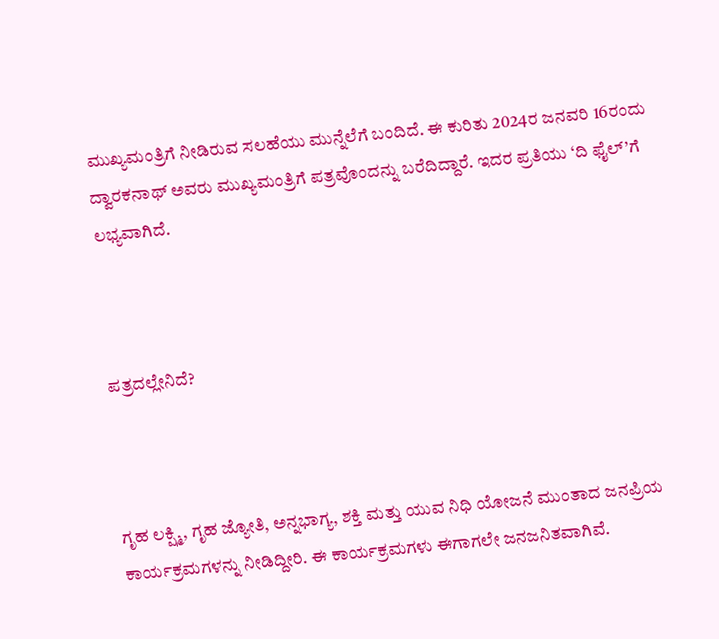ಮುಖ್ಯಮಂತ್ರಿಗೆ ನೀಡಿರುವ ಸಲಹೆಯು ಮುನ್ನೆಲೆಗೆ ಬಂದಿದೆ. ಈ ಕುರಿತು 2024ರ ಜನವರಿ 16ರಂದು ದ್ವಾರಕನಾಥ್‌ ಅವರು ಮುಖ್ಯಮಂತ್ರಿಗೆ ಪತ್ರವೊಂದನ್ನು ಬರೆದಿದ್ದಾರೆ. ಇದರ ಪ್ರತಿಯು ‘ದಿ ಫೈಲ್‌’ಗೆ ಲಭ್ಯವಾಗಿದೆ.



ಪತ್ರದಲ್ಲೇನಿದೆ?



ಗೃಹ ಲಕ್ಷ್ಮಿ, ಗೃಹ ಜ್ಯೋತಿ, ಅನ್ನಭಾಗ್ಯ, ಶಕ್ತಿ ಮತ್ತು ಯುವ ನಿಧಿ ಯೋಜನೆ ಮುಂತಾದ ಜನಪ್ರಿಯ ಕಾರ್ಯಕ್ರಮಗಳನ್ನು ನೀಡಿದ್ದೀರಿ. ಈ ಕಾರ್ಯಕ್ರಮಗಳು ಈಗಾಗಲೇ ಜನಜನಿತವಾಗಿವೆ.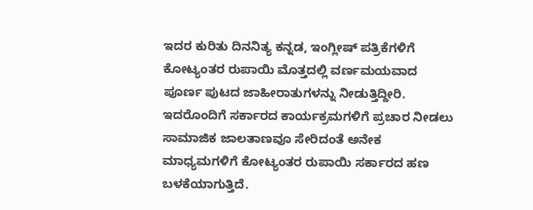ಇದರ ಕುರಿತು ದಿನನಿತ್ಯ ಕನ್ನಡ, ಇಂಗ್ಲೀಷ್‌ ಪತ್ರಿಕೆಗಳಿಗೆ ಕೋಟ್ಯಂತರ ರುಪಾಯಿ ಮೊತ್ತದಲ್ಲಿ ವರ್ಣಮಯವಾದ ಪೂರ್ಣ ಪುಟದ ಜಾಹೀರಾತುಗಳನ್ನು ನೀಡುತ್ತಿದ್ದೀರಿ. ಇದರೊಂದಿಗೆ ಸರ್ಕಾರದ ಕಾರ್ಯಕ್ರಮಗಳಿಗೆ ಪ್ರಚಾರ ನೀಡಲು ಸಾಮಾಜಿಕ ಜಾಲತಾಣವೂ ಸೇರಿದಂತೆ ಅನೇಕ ಮಾಧ್ಯಮಗಳಿಗೆ ಕೋಟ್ಯಂತರ ರುಪಾಯಿ ಸರ್ಕಾರದ ಹಣ ಬಳಕೆಯಾಗುತ್ತಿದೆ.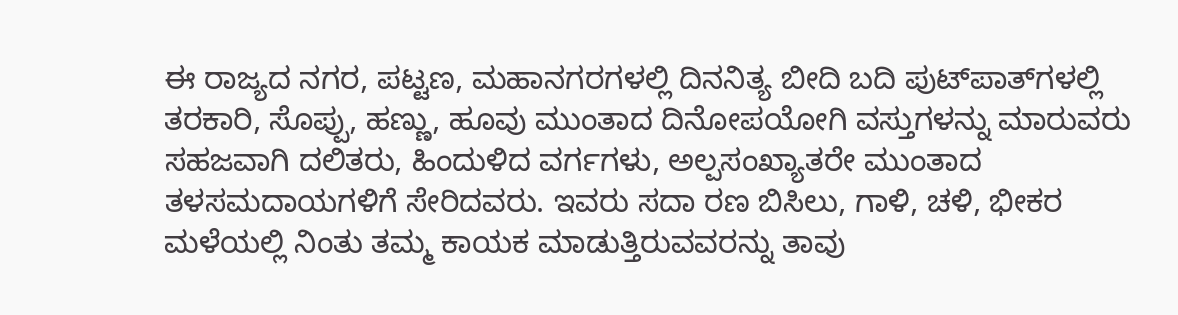ಈ ರಾಜ್ಯದ ನಗರ, ಪಟ್ಟಣ, ಮಹಾನಗರಗಳಲ್ಲಿ ದಿನನಿತ್ಯ ಬೀದಿ ಬದಿ ಪುಟ್‌ಪಾತ್‌ಗಳಲ್ಲಿ ತರಕಾರಿ, ಸೊಪ್ಪು, ಹಣ್ಣು, ಹೂವು ಮುಂತಾದ ದಿನೋಪಯೋಗಿ ವಸ್ತುಗಳನ್ನು ಮಾರುವರು ಸಹಜವಾಗಿ ದಲಿತರು, ಹಿಂದುಳಿದ ವರ್ಗಗಳು, ಅಲ್ಪಸಂಖ್ಯಾತರೇ ಮುಂತಾದ ತಳಸಮದಾಯಗಳಿಗೆ ಸೇರಿದವರು. ಇವರು ಸದಾ ರಣ ಬಿಸಿಲು, ಗಾಳಿ, ಚಳಿ, ಭೀಕರ ಮಳೆಯಲ್ಲಿ ನಿಂತು ತಮ್ಮ ಕಾಯಕ ಮಾಡುತ್ತಿರುವವರನ್ನು ತಾವು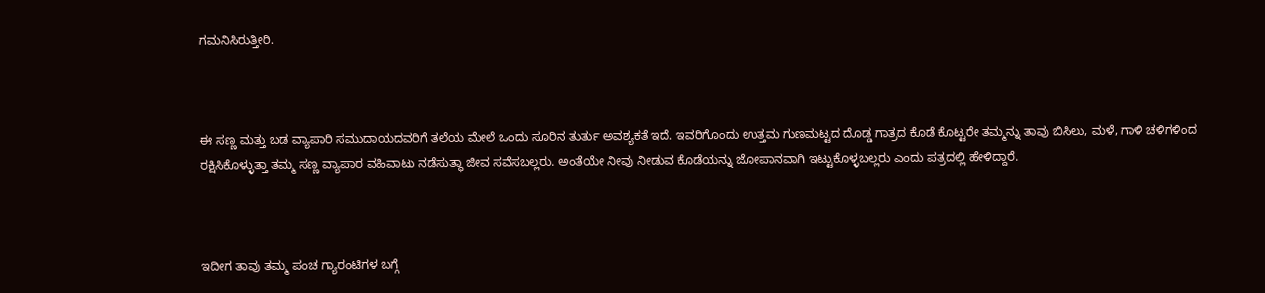ಗಮನಿಸಿರುತ್ತೀರಿ.



ಈ ಸಣ್ಣ ಮತ್ತು ಬಡ ವ್ಯಾಪಾರಿ ಸಮುದಾಯದವರಿಗೆ ತಲೆಯ ಮೇಲೆ ಒಂದು ಸೂರಿನ ತುರ್ತು ಅವಶ್ಯಕತೆ ಇದೆ. ಇವರಿಗೊಂದು ಉತ್ತಮ ಗುಣಮಟ್ಟದ ದೊಡ್ಡ ಗಾತ್ರದ ಕೊಡೆ ಕೊಟ್ಟರೇ ತಮ್ಮನ್ನು ತಾವು ಬಿಸಿಲು, ಮಳೆ, ಗಾಳಿ ಚಳಿಗಳಿಂದ ರಕ್ಷಿಸಿಕೊಳ್ಳುತ್ತಾ ತಮ್ಮ ಸಣ್ಣ ವ್ಯಾಪಾರ ವಹಿವಾಟು ನಡೆಸುತ್ಥಾ ಜೀವ ಸವೆಸಬಲ್ಲರು. ಅಂತೆಯೇ ನೀವು ನೀಡುವ ಕೊಡೆಯನ್ನು ಜೋಪಾನವಾಗಿ ಇಟ್ಟುಕೊಳ್ಳಬಲ್ಲರು ಎಂದು ಪತ್ರದಲ್ಲಿ ಹೇಳಿದ್ದಾರೆ.



ಇದೀಗ ತಾವು ತಮ್ಮ ಪಂಚ ಗ್ಯಾರಂಟಿಗಳ ಬಗ್ಗೆ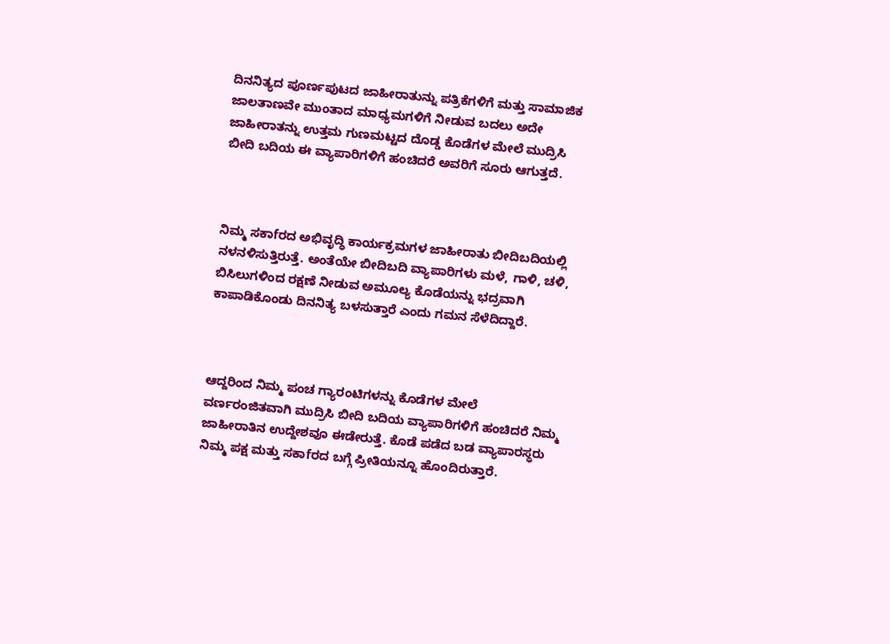ದಿನನಿತ್ಯದ ಪೂರ್ಣಪುಟದ ಜಾಹೀರಾತುನ್ನು ಪತ್ರಿಕೆಗಳಿಗೆ ಮತ್ತು ಸಾಮಾಜಿಕ ಜಾಲತಾಣವೇ ಮುಂತಾದ ಮಾಧ್ಯಮಗಳಿಗೆ ನೀಡುವ ಬದಲು ಅದೇ ಜಾಹೀರಾತನ್ನು ಉತ್ತಮ ಗುಣಮಟ್ಟದ ದೊಡ್ಡ ಕೊಡೆಗಳ ಮೇಲೆ ಮುದ್ರಿಸಿ ಬೀದಿ ಬದಿಯ ಈ ವ್ಯಾಪಾರಿಗಳಿಗೆ ಹಂಚಿದರೆ ಅವರಿಗೆ ಸೂರು ಆಗುತ್ತದೆ.



ನಿಮ್ಮ ಸಕಾfರದ ಅಭಿವೃದ್ಧಿ ಕಾರ್ಯಕ್ರಮಗಳ ಜಾಹೀರಾತು ಬೀದಿಬದಿಯಲ್ಲಿ ನಳನಳಿಸುತ್ತಿರುತ್ತೆ. ಅಂತೆಯೇ ಬೀದಿಬದಿ ವ್ಯಾಪಾರಿಗಳು ಮಳೆ, ಗಾಳಿ, ಚಳಿ, ಬಿಸಿಲುಗಳಿಂದ ರಕ್ಷಣೆ ನೀಡುವ ಅಮೂಲ್ಯ ಕೊಡೆಯನ್ನು ಭದ್ರವಾಗಿ ಕಾಪಾಡಿಕೊಂಡು ದಿನನಿತ್ಯ ಬಳಸುತ್ತಾರೆ ಎಂದು ಗಮನ ಸೆಳೆದಿದ್ದಾರೆ.



ಆದ್ದರಿಂದ ನಿಮ್ಮ ಪಂಚ ಗ್ಯಾರಂಟಿಗಳನ್ನು ಕೊಡೆಗಳ ಮೇಲೆ ವರ್ಣರಂಜಿತವಾಗಿ ಮುದ್ರಿಸಿ ಬೀದಿ ಬದಿಯ ವ್ಯಾಪಾರಿಗಳಿಗೆ ಹಂಚಿದರೆ ನಿಮ್ಮ ಜಾಹೀರಾತಿನ ಉದ್ದೇಶವೂ ಈಡೇರುತ್ತೆ. ಕೊಡೆ ಪಡೆದ ಬಡ ವ್ಯಾಪಾರಸ್ಥರು ನಿಮ್ಮ ಪಕ್ಷ ಮತ್ತು ಸಕಾfರದ ಬಗ್ಗೆ ಪ್ರೀತಿಯನ್ನೂ ಹೊಂದಿರುತ್ತಾರೆ.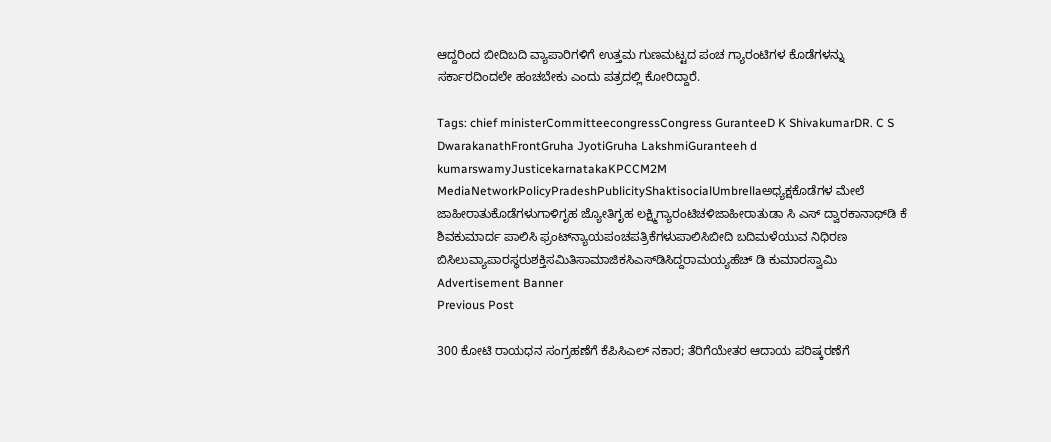ಆದ್ದರಿಂದ ಬೀದಿಬದಿ ವ್ಯಾಪಾರಿಗಳಿಗೆ ಉತ್ತಮ ಗುಣಮಟ್ಟದ ಪಂಚ ಗ್ಯಾರಂಟಿಗಳ ಕೊಡೆಗಳನ್ನು ಸರ್ಕಾರದಿಂದಲೇ ಹಂಚಬೇಕು ಎಂದು ಪತ್ರದಲ್ಲಿ ಕೋರಿದ್ದಾರೆ.

Tags: chief ministerCommitteecongressCongress GuranteeD K ShivakumarDR. C S DwarakanathFrontGruha JyotiGruha LakshmiGuranteeh d kumarswamyJusticekarnatakaKPCCM2M MediaNetworkPolicyPradeshPublicityShaktisocialUmbrellaಅಧ್ಯಕ್ಷಕೊಡೆಗಳ ಮೇಲೆ ಜಾಹೀರಾತುಕೊಡೆಗಳುಗಾಳಿಗೃಹ ಜ್ಯೋತಿಗೃಹ ಲಕ್ಷ್ಮಿಗ್ಯಾರಂಟಿಚಳಿಜಾಹೀರಾತುಡಾ ಸಿ ಎಸ್‌ ದ್ವಾರಕಾನಾಥ್‌ಡಿ ಕೆ ಶಿವಕುಮಾರ್ದ ಪಾಲಿಸಿ ಫ್ರಂಟ್‌ನ್ಯಾಯಪಂಚಪತ್ರಿಕೆಗಳುಪಾಲಿಸಿಬೀದಿ ಬದಿಮಳೆಯುವ ನಿಧಿರಣ ಬಿಸಿಲುವ್ಯಾಪಾರಸ್ಥರುಶಕ್ತಿಸಮಿತಿಸಾಮಾಜಿಕಸಿಎಸ್‌ಡಿಸಿದ್ದರಾಮಯ್ಯಹೆಚ್‌ ಡಿ ಕುಮಾರಸ್ವಾಮಿ
Advertisement Banner
Previous Post

300 ಕೋಟಿ ರಾಯಧನ ಸಂಗ್ರಹಣೆಗೆ ಕೆಪಿಸಿಎಲ್‌ ನಕಾರ; ತೆರಿಗೆಯೇತರ ಆದಾಯ ಪರಿಷ್ಕರಣೆಗೆ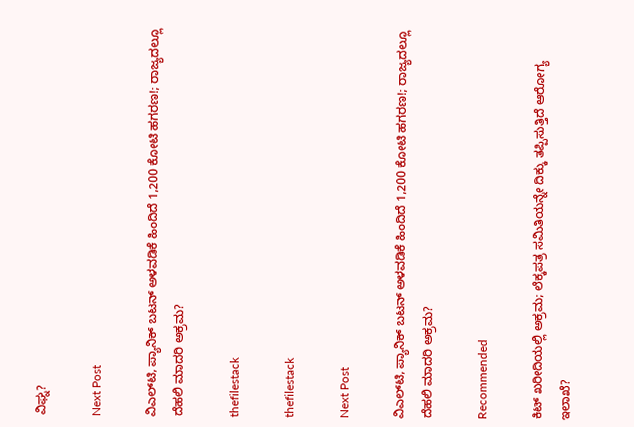ವಿಘ್ನ?

Next Post

ವಿಎಲ್‌ಟಿ, ಪ್ಯಾನಿಕ್‌ ಬಟನ್‌ ಅಳವಡಿಕೆ ಹಿಂದಿದೆ 1,200 ಕೋಟಿ ಹಗರಣ!; ರಾಜ್ಯದಲ್ಲೂ ದೆಹಲಿ ಮಾದರಿ ಅಕ್ರಮ?

thefilestack

thefilestack

Next Post

ವಿಎಲ್‌ಟಿ, ಪ್ಯಾನಿಕ್‌ ಬಟನ್‌ ಅಳವಡಿಕೆ ಹಿಂದಿದೆ 1,200 ಕೋಟಿ ಹಗರಣ!; ರಾಜ್ಯದಲ್ಲೂ ದೆಹಲಿ ಮಾದರಿ ಅಕ್ರಮ?

Recommended

ಕಿಟ್‌ ಖರೀದಿಯಲ್ಲಿ ಅಕ್ರಮ; ಲೆಕ್ಕಪತ್ರ ಸಮಿತಿಯನ್ನೇ ದಿಕ್ಕು ತಪ್ಪಿಸುತ್ತಿದೆ ಆರೋಗ್ಯ ಇಲಾಖೆ?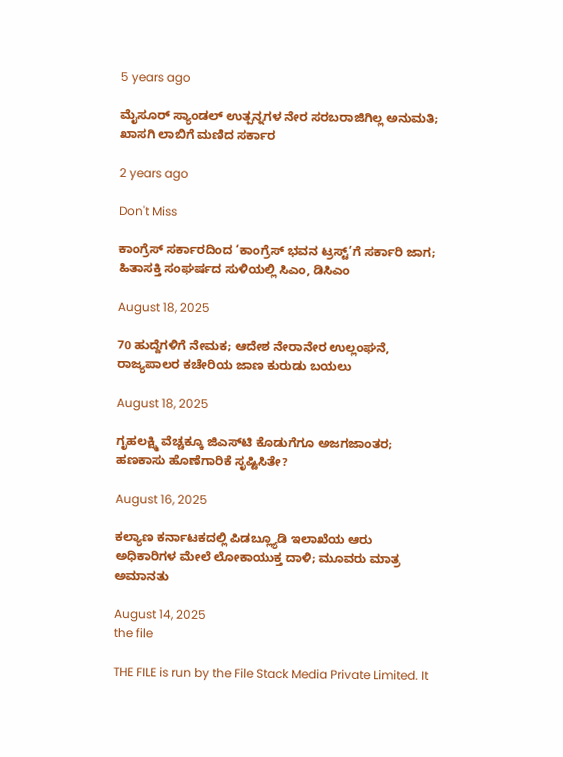5 years ago

ಮೈಸೂರ್‍‌ ಸ್ಯಾಂಡಲ್‌ ಉತ್ಪನ್ನಗಳ ನೇರ ಸರಬರಾಜಿಗಿಲ್ಲ ಅನುಮತಿ; ಖಾಸಗಿ ಲಾಬಿಗೆ ಮಣಿದ ಸರ್ಕಾರ

2 years ago

Don't Miss

ಕಾಂಗ್ರೆಸ್‌ ಸರ್ಕಾರದಿಂದ ‘ಕಾಂಗ್ರೆಸ್‌ ಭವನ ಟ್ರಸ್ಟ್‌’ಗೆ ಸರ್ಕಾರಿ ಜಾಗ; ಹಿತಾಸಕ್ತಿ ಸಂಘ‍ರ್ಷದ ಸುಳಿಯಲ್ಲಿ ಸಿಎಂ, ಡಿಸಿಎಂ

August 18, 2025

70 ಹುದ್ದೆಗಳಿಗೆ ನೇಮಕ; ಆದೇಶ ನೇರಾನೇರ ಉಲ್ಲಂಘನೆ, ರಾಜ್ಯಪಾಲರ ಕಚೇರಿಯ ಜಾಣ ಕುರುಡು ಬಯಲು

August 18, 2025

ಗೃಹಲಕ್ಷ್ಮಿ ವೆಚ್ಚಕ್ಕೂ ಜಿಎಸ್‌ಟಿ ಕೊಡುಗೆಗೂ ಅಜಗಜಾಂತರ; ಹಣಕಾಸು ಹೊಣೆಗಾರಿಕೆ ಸೃಷ್ಟಿಸಿತೇ?

August 16, 2025

ಕಲ್ಯಾಣ ಕರ್ನಾಟಕದಲ್ಲಿ ಪಿಡಬ್ಲ್ಯೂಡಿ ಇಲಾಖೆಯ ಆರು ಅಧಿಕಾರಿಗಳ ಮೇಲೆ ಲೋಕಾಯುಕ್ತ ದಾಳಿ; ಮೂವರು ಮಾತ್ರ ಅಮಾನತು

August 14, 2025
the file

THE FILE is run by the File Stack Media Private Limited. It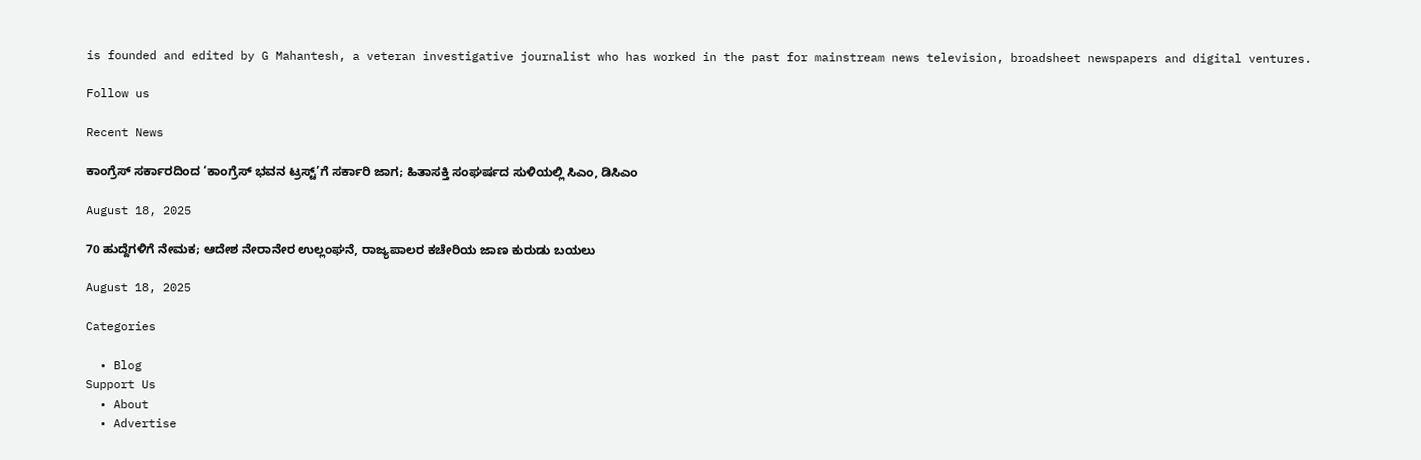is founded and edited by G Mahantesh, a veteran investigative journalist who has worked in the past for mainstream news television, broadsheet newspapers and digital ventures.

Follow us

Recent News

ಕಾಂಗ್ರೆಸ್‌ ಸರ್ಕಾರದಿಂದ ‘ಕಾಂಗ್ರೆಸ್‌ ಭವನ ಟ್ರಸ್ಟ್‌’ಗೆ ಸರ್ಕಾರಿ ಜಾಗ; ಹಿತಾಸಕ್ತಿ ಸಂಘ‍ರ್ಷದ ಸುಳಿಯಲ್ಲಿ ಸಿಎಂ, ಡಿಸಿಎಂ

August 18, 2025

70 ಹುದ್ದೆಗಳಿಗೆ ನೇಮಕ; ಆದೇಶ ನೇರಾನೇರ ಉಲ್ಲಂಘನೆ, ರಾಜ್ಯಪಾಲರ ಕಚೇರಿಯ ಜಾಣ ಕುರುಡು ಬಯಲು

August 18, 2025

Categories

  • Blog
Support Us
  • About
  • Advertise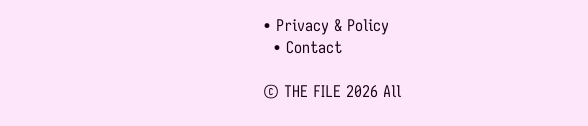• Privacy & Policy
  • Contact

© THE FILE 2026 All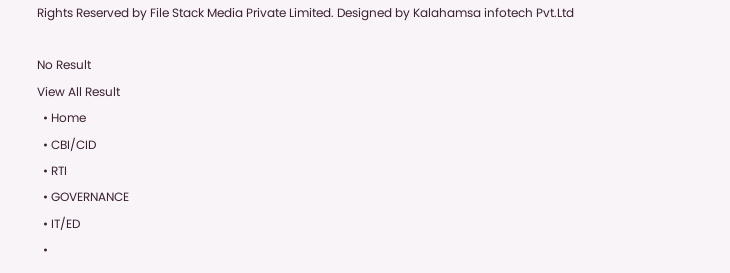Rights Reserved by File Stack Media Private Limited. Designed by Kalahamsa infotech Pvt.Ltd

No Result
View All Result
  • Home
  • CBI/CID
  • RTI
  • GOVERNANCE
  • IT/ED
  •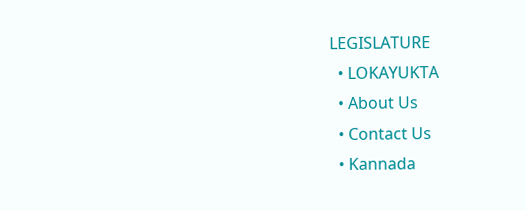LEGISLATURE
  • LOKAYUKTA
  • About Us
  • Contact Us
  • Kannada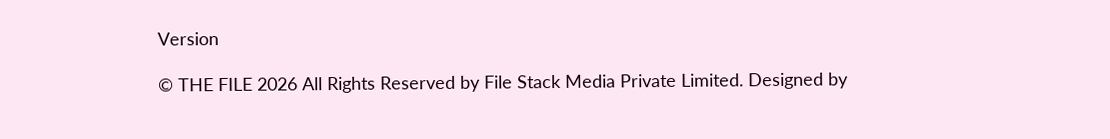Version

© THE FILE 2026 All Rights Reserved by File Stack Media Private Limited. Designed by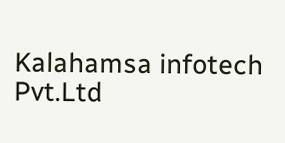Kalahamsa infotech Pvt.Ltd